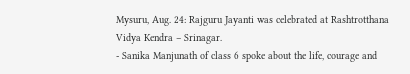Mysuru, Aug. 24: Rajguru Jayanti was celebrated at Rashtrotthana Vidya Kendra – Srinagar.
- Sanika Manjunath of class 6 spoke about the life, courage and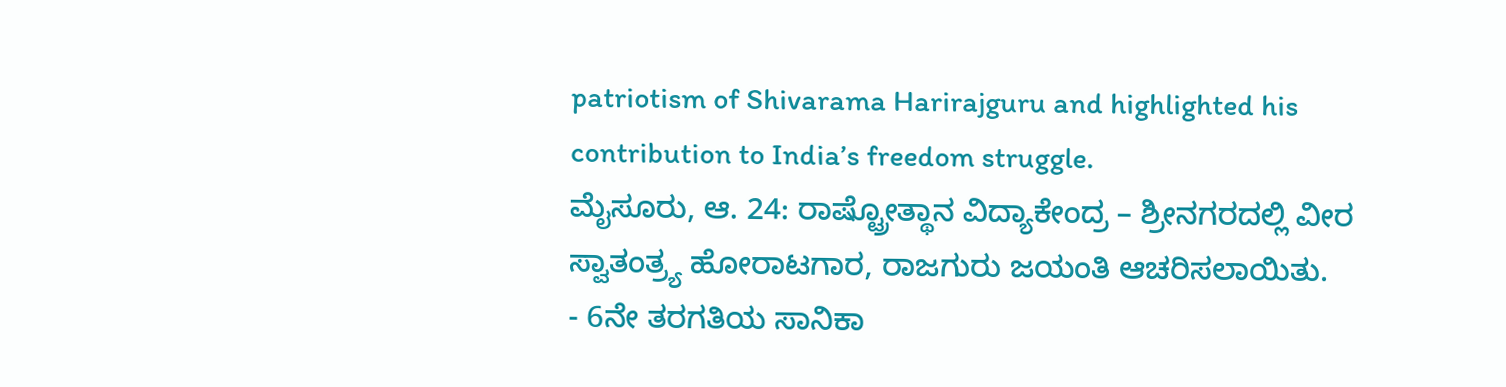patriotism of Shivarama Harirajguru and highlighted his contribution to India’s freedom struggle.
ಮೈಸೂರು, ಆ. 24: ರಾಷ್ಟ್ರೋತ್ಥಾನ ವಿದ್ಯಾಕೇಂದ್ರ – ಶ್ರೀನಗರದಲ್ಲಿ ವೀರ ಸ್ವಾತಂತ್ರ್ಯ ಹೋರಾಟಗಾರ, ರಾಜಗುರು ಜಯಂತಿ ಆಚರಿಸಲಾಯಿತು.
- 6ನೇ ತರಗತಿಯ ಸಾನಿಕಾ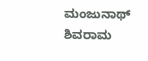ಮಂಜುನಾಥ್ ಶಿವರಾಮ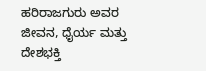ಹರಿರಾಜಗುರು ಅವರ ಜೀವನ, ಧೈರ್ಯ ಮತ್ತು ದೇಶಭಕ್ತಿ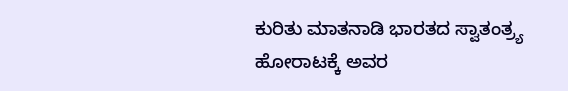ಕುರಿತು ಮಾತನಾಡಿ ಭಾರತದ ಸ್ವಾತಂತ್ರ್ಯ ಹೋರಾಟಕ್ಕೆ ಅವರ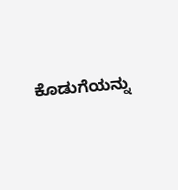ಕೊಡುಗೆಯನ್ನು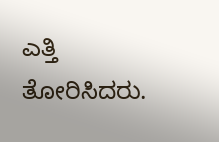ಎತ್ತಿ ತೋರಿಸಿದರು.